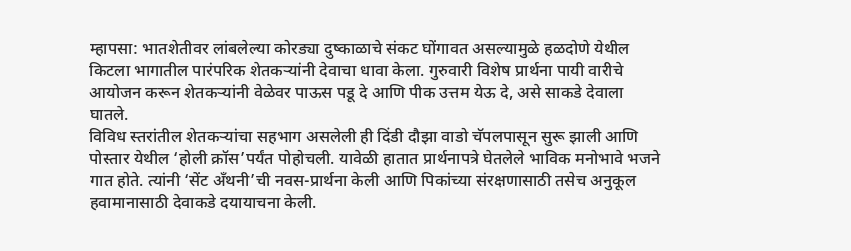म्हापसा: भातशेतीवर लांबलेल्या कोरड्या दुष्काळाचे संकट घोंगावत असल्यामुळे हळदोणे येथील किटला भागातील पारंपरिक शेतकऱ्यांनी देवाचा धावा केला. गुरुवारी विशेष प्रार्थना पायी वारीचे आयोजन करून शेतकऱ्यांनी वेळेवर पाऊस पडू दे आणि पीक उत्तम येऊ दे, असे साकडे देवाला घातले.
विविध स्तरांतील शेतकऱ्यांचा सहभाग असलेली ही दिंडी दौझा वाडो चॅपलपासून सुरू झाली आणि पोस्तार येथील ‘होली क्रॉस’पर्यंत पोहोचली. यावेळी हातात प्रार्थनापत्रे घेतलेले भाविक मनोभावे भजने गात होते. त्यांनी ‘सेंट अँथनी’ची नवस-प्रार्थना केली आणि पिकांच्या संरक्षणासाठी तसेच अनुकूल हवामानासाठी देवाकडे दयायाचना केली.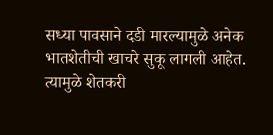सध्या पावसाने दडी मारल्यामुळे अनेक भातशेतीची खाचरे सुकू लागली आहेत. त्यामुळे शेतकरी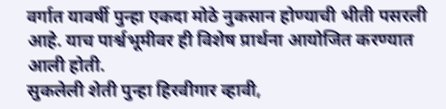वर्गात यावर्षी पुन्हा एकदा मोठे नुकसान होण्याची भीती पसरली आहे. याच पार्श्वभूमीवर ही विशेष प्रार्थना आयोजित करण्यात आली होती.
सुकलेली शेती पुन्हा हिरवीगार व्हावी,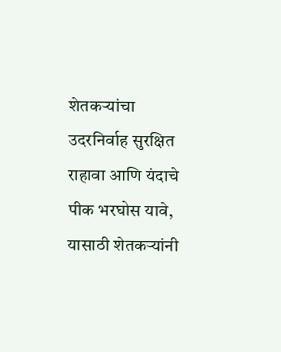शेतकऱ्यांचा उदरनिर्वाह सुरक्षित राहावा आणि यंदाचे पीक भरघोस यावे, यासाठी शेतकऱ्यांनी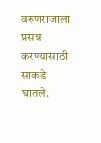वरुणराजाला प्रसन्न करण्यासाठी साकडे घातले.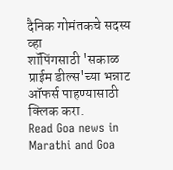दैनिक गोमंतकचे सदस्य व्हा
शॉपिंगसाठी 'सकाळ प्राईम डील्स'च्या भन्नाट ऑफर्स पाहण्यासाठी क्लिक करा.
Read Goa news in Marathi and Goa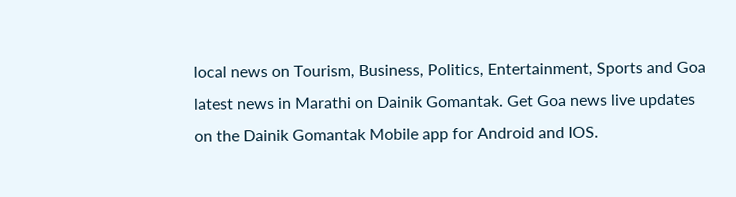local news on Tourism, Business, Politics, Entertainment, Sports and Goa latest news in Marathi on Dainik Gomantak. Get Goa news live updates on the Dainik Gomantak Mobile app for Android and IOS.